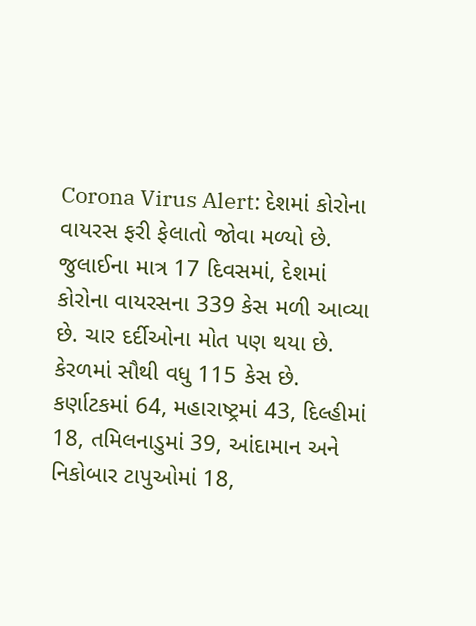Corona Virus Alert: દેશમાં કોરોના વાયરસ ફરી ફેલાતો જોવા મળ્યો છે. જુલાઈના માત્ર 17 દિવસમાં, દેશમાં કોરોના વાયરસના 339 કેસ મળી આવ્યા છે. ચાર દર્દીઓના મોત પણ થયા છે. કેરળમાં સૌથી વધુ 115 કેસ છે. કર્ણાટકમાં 64, મહારાષ્ટ્રમાં 43, દિલ્હીમાં 18, તમિલનાડુમાં 39, આંદામાન અને નિકોબાર ટાપુઓમાં 18,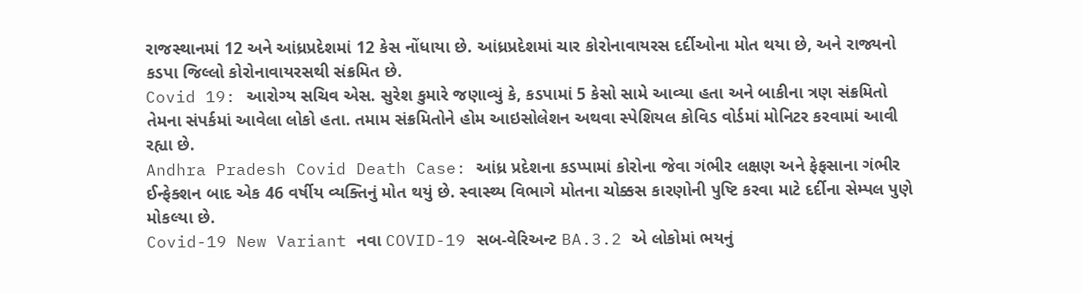રાજસ્થાનમાં 12 અને આંધ્રપ્રદેશમાં 12 કેસ નોંધાયા છે. આંધ્રપ્રદેશમાં ચાર કોરોનાવાયરસ દર્દીઓના મોત થયા છે, અને રાજ્યનો કડપા જિલ્લો કોરોનાવાયરસથી સંક્રમિત છે.
Covid 19: આરોગ્ય સચિવ એસ. સુરેશ કુમારે જણાવ્યું કે, કડપામાં 5 કેસો સામે આવ્યા હતા અને બાકીના ત્રણ સંક્રમિતો તેમના સંપર્કમાં આવેલા લોકો હતા. તમામ સંક્રમિતોને હોમ આઇસોલેશન અથવા સ્પેશિયલ કોવિડ વોર્ડમાં મોનિટર કરવામાં આવી રહ્યા છે.
Andhra Pradesh Covid Death Case: આંધ્ર પ્રદેશના કડપ્પામાં કોરોના જેવા ગંભીર લક્ષણ અને ફેફસાના ગંભીર ઈન્ફેક્શન બાદ એક 46 વર્ષીય વ્યક્તિનું મોત થયું છે. સ્વાસ્થ્ય વિભાગે મોતના ચોક્કસ કારણોની પુષ્ટિ કરવા માટે દર્દીના સેમ્પલ પુણે મોકલ્યા છે.
Covid-19 New Variant નવા COVID-19 સબ-વેરિઅન્ટ BA.3.2 એ લોકોમાં ભયનું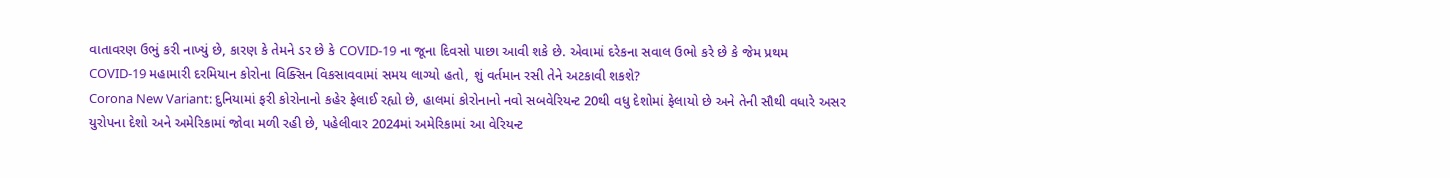વાતાવરણ ઉભું કરી નાખ્યું છે, કારણ કે તેમને ડર છે કે COVID-19 ના જૂના દિવસો પાછા આવી શકે છે. એવામાં દરેકના સવાલ ઉભો કરે છે કે જેમ પ્રથમ COVID-19 મહામારી દરમિયાન કોરોના વિક્સિન વિકસાવવામાં સમય લાગ્યો હતો, શું વર્તમાન રસી તેને અટકાવી શકશે?
Corona New Variant: દુનિયામાં ફરી કોરોનાનો કહેર ફેલાઈ રહ્યો છે, હાલમાં કોરોનાનો નવો સબવેરિયન્ટ 20થી વધુ દેશોમાં ફેલાયો છે અને તેની સૌથી વધારે અસર યુરોપના દેશો અને અમેરિકામાં જોવા મળી રહી છે, પહેલીવાર 2024માં અમેરિકામાં આ વેરિયન્ટ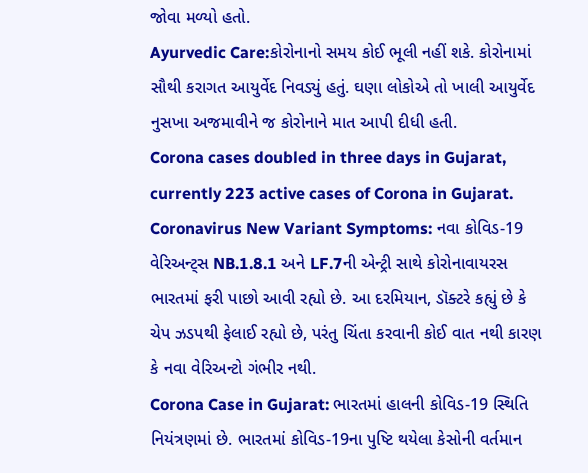જોવા મળ્યો હતો.
Ayurvedic Care:કોરોનાનો સમય કોઈ ભૂલી નહીં શકે. કોરોનામાં સૌથી કરાગત આયુર્વેદ નિવડ્યું હતું. ઘણા લોકોએ તો ખાલી આયુર્વેદ નુસખા અજમાવીને જ કોરોનાને માત આપી દીધી હતી.
Corona cases doubled in three days in Gujarat, currently 223 active cases of Corona in Gujarat.
Coronavirus New Variant Symptoms: નવા કોવિડ-19 વેરિઅન્ટ્સ NB.1.8.1 અને LF.7ની એન્ટ્રી સાથે કોરોનાવાયરસ ભારતમાં ફરી પાછો આવી રહ્યો છે. આ દરમિયાન, ડૉક્ટરે કહ્યું છે કે ચેપ ઝડપથી ફેલાઈ રહ્યો છે, પરંતુ ચિંતા કરવાની કોઈ વાત નથી કારણ કે નવા વેરિઅન્ટો ગંભીર નથી.
Corona Case in Gujarat: ભારતમાં હાલની કોવિડ-19 સ્થિતિ નિયંત્રણમાં છે. ભારતમાં કોવિડ-19ના પુષ્ટિ થયેલા કેસોની વર્તમાન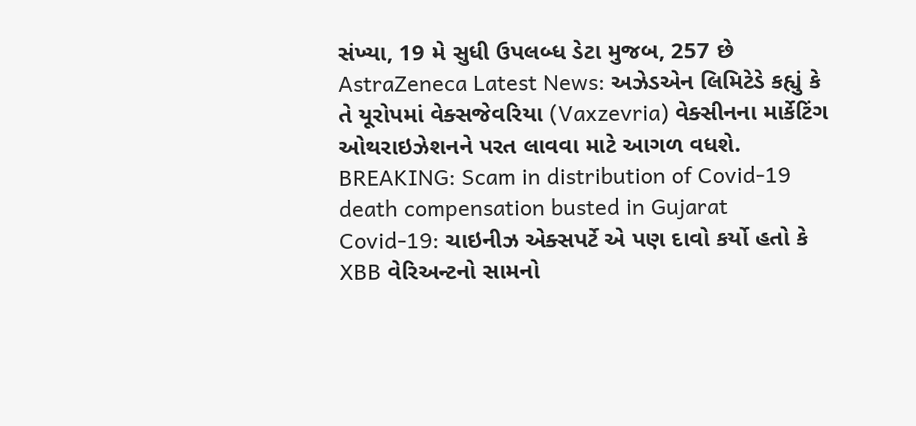સંખ્યા, 19 મે સુધી ઉપલબ્ધ ડેટા મુજબ, 257 છે
AstraZeneca Latest News: અઝેડએન લિમિટેડે કહ્યું કે તે યૂરોપમાં વેક્સજેવરિયા (Vaxzevria) વેક્સીનના માર્કેટિંગ ઓથરાઇઝેશનને પરત લાવવા માટે આગળ વધશે.
BREAKING: Scam in distribution of Covid-19 death compensation busted in Gujarat
Covid-19: ચાઇનીઝ એક્સપર્ટે એ પણ દાવો કર્યો હતો કે XBB વેરિઅન્ટનો સામનો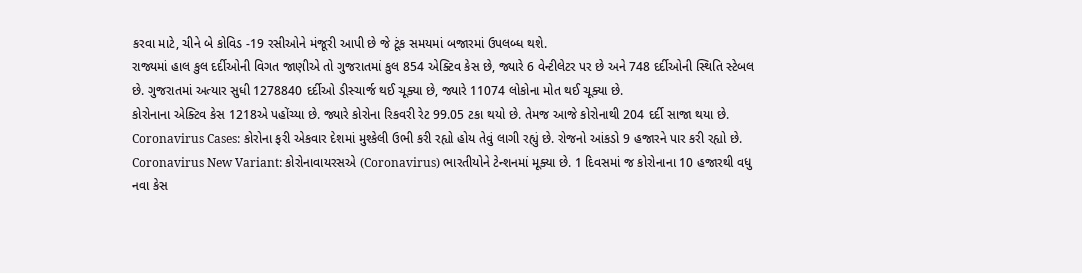કરવા માટે, ચીને બે કોવિડ -19 રસીઓને મંજૂરી આપી છે જે ટૂંક સમયમાં બજારમાં ઉપલબ્ધ થશે.
રાજ્યમાં હાલ કુલ દર્દીઓની વિગત જાણીએ તો ગુજરાતમાં કુલ 854 એક્ટિવ કેસ છે, જ્યારે 6 વેન્ટીલેટર પર છે અને 748 દર્દીઓની સ્થિતિ સ્ટેબલ છે. ગુજરાતમાં અત્યાર સુધી 1278840 દર્દીઓ ડીસ્ચાર્જ થઈ ચૂક્યા છે, જ્યારે 11074 લોકોના મોત થઈ ચૂક્યા છે.
કોરોનાના એક્ટિવ કેસ 1218એ પહોંચ્યા છે. જ્યારે કોરોના રિકવરી રેટ 99.05 ટકા થયો છે. તેમજ આજે કોરોનાથી 204 દર્દી સાજા થયા છે.
Coronavirus Cases: કોરોના ફરી એકવાર દેશમાં મુશ્કેલી ઉભી કરી રહ્યો હોય તેવું લાગી રહ્યું છે. રોજનો આંકડો 9 હજારને પાર કરી રહ્યો છે.
Coronavirus New Variant: કોરોનાવાયરસએ (Coronavirus) ભારતીયોને ટેન્શનમાં મૂક્યા છે. 1 દિવસમાં જ કોરોનાના 10 હજારથી વધુ નવા કેસ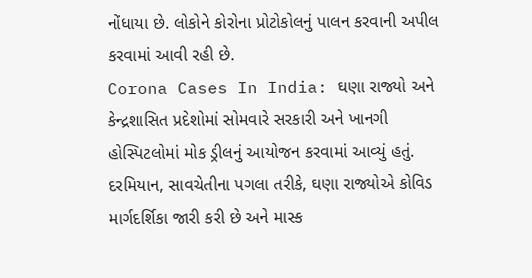નોંધાયા છે. લોકોને કોરોના પ્રોટોકોલનું પાલન કરવાની અપીલ કરવામાં આવી રહી છે.
Corona Cases In India: ઘણા રાજ્યો અને કેન્દ્રશાસિત પ્રદેશોમાં સોમવારે સરકારી અને ખાનગી હોસ્પિટલોમાં મોક ડ્રીલનું આયોજન કરવામાં આવ્યું હતું. દરમિયાન, સાવચેતીના પગલા તરીકે, ઘણા રાજ્યોએ કોવિડ માર્ગદર્શિકા જારી કરી છે અને માસ્ક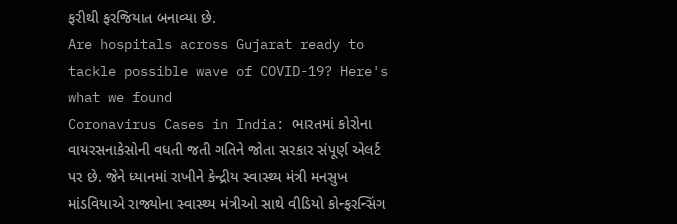ફરીથી ફરજિયાત બનાવ્યા છે.
Are hospitals across Gujarat ready to tackle possible wave of COVID-19? Here's what we found
Coronavirus Cases in India: ભારતમાં કોરોના વાયરસનાકેસોની વધતી જતી ગતિને જોતા સરકાર સંપૂર્ણ એલર્ટ પર છે. જેને ધ્યાનમાં રાખીને કેન્દ્રીય સ્વાસ્થ્ય મંત્રી મનસુખ માંડવિયાએ રાજ્યોના સ્વાસ્થ્ય મંત્રીઓ સાથે વીડિયો કોન્ફરન્સિંગ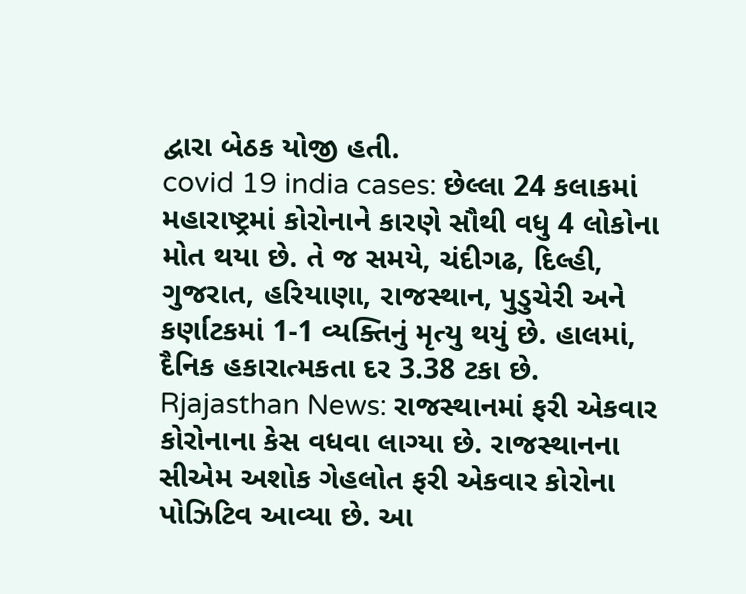દ્વારા બેઠક યોજી હતી.
covid 19 india cases: છેલ્લા 24 કલાકમાં મહારાષ્ટ્રમાં કોરોનાને કારણે સૌથી વધુ 4 લોકોના મોત થયા છે. તે જ સમયે, ચંદીગઢ, દિલ્હી, ગુજરાત, હરિયાણા, રાજસ્થાન, પુડુચેરી અને કર્ણાટકમાં 1-1 વ્યક્તિનું મૃત્યુ થયું છે. હાલમાં, દૈનિક હકારાત્મકતા દર 3.38 ટકા છે.
Rjajasthan News: રાજસ્થાનમાં ફરી એકવાર કોરોનાના કેસ વધવા લાગ્યા છે. રાજસ્થાનના સીએમ અશોક ગેહલોત ફરી એકવાર કોરોના પોઝિટિવ આવ્યા છે. આ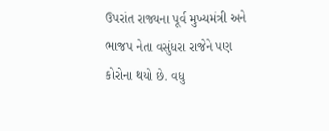ઉપરાંત રાજ્યના પૂર્વ મુખ્યમંત્રી અને ભાજપ નેતા વસુંધરા રાજેને પણ કોરોના થયો છે. વધુ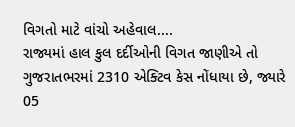વિગતો માટે વાંચો અહેવાલ....
રાજ્યમાં હાલ કુલ દર્દીઓની વિગત જાણીએ તો ગુજરાતભરમાં 2310 એક્ટિવ કેસ નોંધાયા છે, જ્યારે 05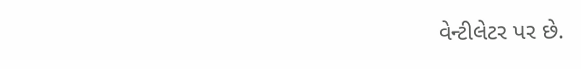વેન્ટીલેટર પર છે.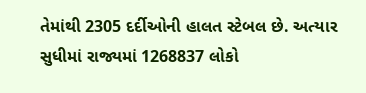તેમાંથી 2305 દર્દીઓની હાલત સ્ટેબલ છે. અત્યાર સુધીમાં રાજ્યમાં 1268837 લોકો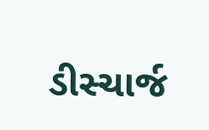ડીસ્ચાર્જ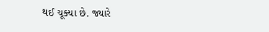થઈ ચૂક્યા છે. જ્યારે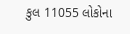કુલ 11055 લોકોના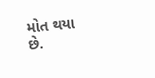મોત થયા છે.